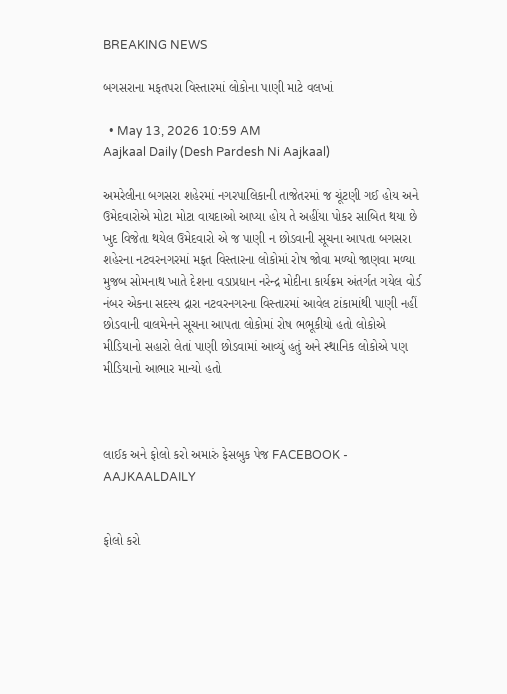BREAKING NEWS

બગસરાના મફતપરા વિસ્તારમાં લોકોના પાણી માટે વલખાં

  • May 13, 2026 10:59 AM
Aajkaal Daily (Desh Pardesh Ni Aajkaal)

અમરેલીના બગસરા શહેરમાં નગરપાલિકાની તાજેતરમાં જ ચૂંટણી ગઈ હોય અને ઉમેદવારોએ મોટા મોટા વાયદાઓ આપ્યા હોય તે અહીંયા પોકર સાબિત થયા છે ખુદ વિજેતા થયેલ ઉમેદવારો એ જ પાણી ન છોડવાની સૂચના આપતા બગસરા શહેરના નટવરનગરમાં મફત વિસ્તારના લોકોમાં રોષ જોવા મળ્યો જાણવા મળ્યા મુજબ સોમનાથ ખાતે દેશના વડાપ્રધાન નરેન્દ્ર મોદીના કાર્યક્રમ અંતર્ગત ગયેલ વોર્ડ નંબર એકના સદસ્ય દ્રારા નટવરનગરના વિસ્તારમાં આવેલ ટાંકામાંથી પાણી નહીં છોડવાની વાલમેનને સૂચના આપતા લોકોમાં રોષ ભભૂકીયો હતો લોકોએ મીડિયાનો સહારો લેતાં પાણી છોડવામાં આવ્યું હતું અને સ્થાનિક લોકોએ પણ મીડિયાનો આભાર માન્યો હતો



લાઈક અને ફોલો કરો અમારું ફેસબુક પેજ FACEBOOK - AAJKAALDAILY


ફોલો કરો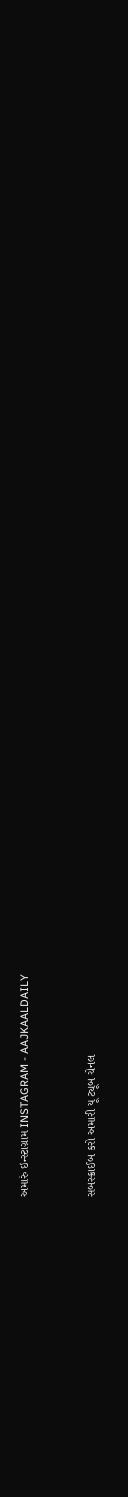અમારું ઇન્સ્ટાગ્રામ INSTAGRAM - AAJKAALDAILY


સબસ્ક્રાઈબ કરો અમારી યૂ ટ્યૂબ ચેનલ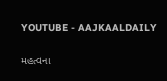YOUTUBE - AAJKAALDAILY


મહત્વના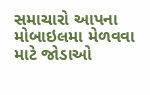સમાચારો આપના મોબાઇલમા મેળવવા માટે જોડાઓ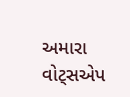અમારા વોટ્સએપ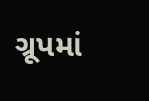ગ્રૂપમાં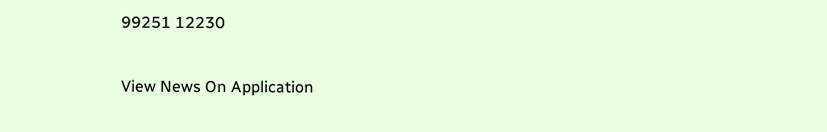99251 12230

View News On Application